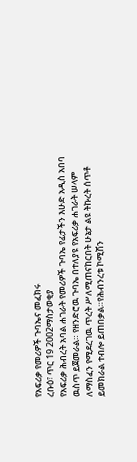የአፍሪቃ የመሪዎች ጉባኤና መፈክሩ
ረቡዕ፣ ጥር 19 2002ማስታወቂያ
የአፍሪቃ ሕብረት አባል ሐገራት የመሪዎች ጉባኤ የፊታችን እሁድ አዲስ አበባ ዉስጥ ይጀመራል። የዘንድሮዉ ጉባኤ በተለያዩ የአፍሪቃ ሐገራት ሠላም ለማስፈን የሚደረገዉ ጥረት ሥለሚጠናከርበት ሁኔታ ልዩ ትኩረት ሰጥቶ ይመክራል ተብሎ ይጠበቃል።የሕብንረቱ ኮሚሽን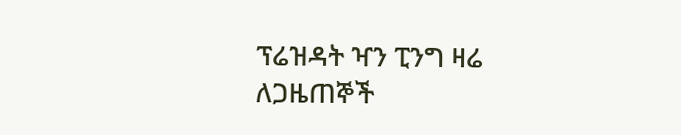ፕሬዝዳት ዣን ፒንግ ዛሬ ለጋዜጠኞች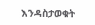እንዳስታወቁት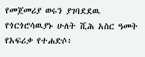የመጀመሪያ ወሩን ያገባደደዉ የጎርጎሮሳዉያኑ ሁለት ሺሕ አስር ዓመት የአፍሪቃ የተሐድሶ፥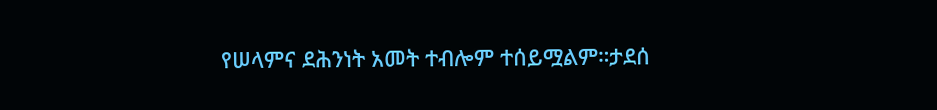የሠላምና ደሕንነት አመት ተብሎም ተሰይሟልም።ታደሰ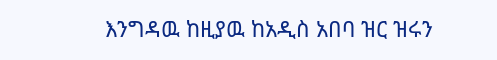እንግዳዉ ከዚያዉ ከአዲስ አበባ ዝር ዝሩን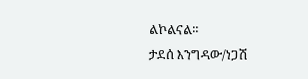ልኮልናል።
ታደሰ እንግዳው/ነጋሽ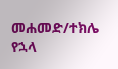መሐመድ/ተክሌ የኋላ